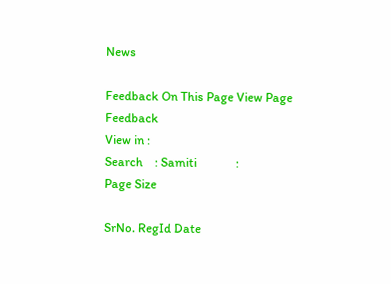News

Feedback On This Page View Page Feedback
View in :
Search    : Samiti             :                                  Page Size

SrNo. RegId Date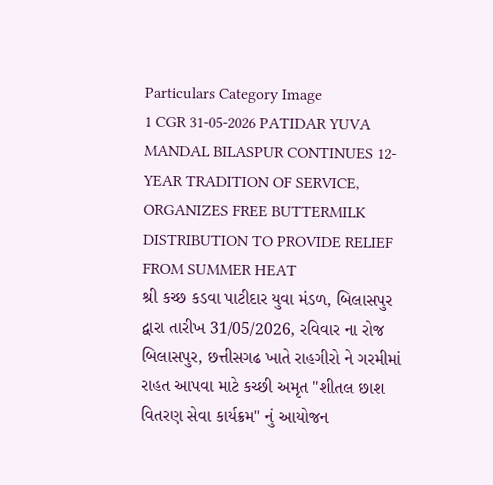Particulars Category Image
1 CGR 31-05-2026 PATIDAR YUVA MANDAL BILASPUR CONTINUES 12-YEAR TRADITION OF SERVICE, ORGANIZES FREE BUTTERMILK DISTRIBUTION TO PROVIDE RELIEF FROM SUMMER HEAT
શ્રી કચ્છ કડવા પાટીદાર યુવા મંડળ, બિલાસપુર દ્વારા તારીખ 31/05/2026, રવિવાર ના રોજ બિલાસપુર, છત્તીસગઢ ખાતે રાહગીરો ને ગરમીમાં રાહત આપવા માટે કચ્છી અમૃત "શીતલ છાશ વિતરણ સેવા કાર્યક્રમ" નું આયોજન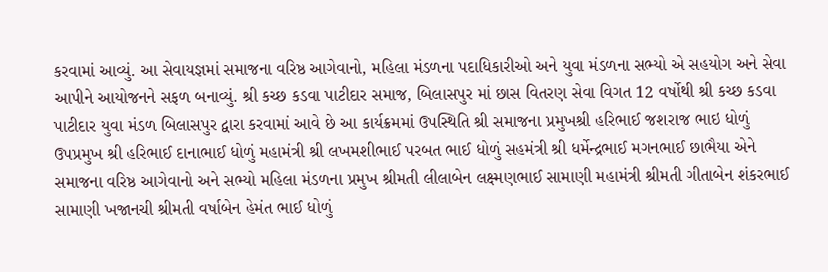કરવામાં આવ્યું. આ સેવાયજ્ઞમાં સમાજના વરિષ્ઠ આગેવાનો, મહિલા મંડળના પદાધિકારીઓ અને યુવા મંડળના સભ્યો એ સહયોગ અને સેવા આપીને આયોજનને સફળ બનાવ્યું. શ્રી કચ્છ કડવા પાટીદાર સમાજ, બિલાસપુર માં છાસ વિતરણ સેવા વિગત 12 વર્ષોથી શ્રી કચ્છ કડવા પાટીદાર યુવા મંડળ બિલાસપુર દ્વારા કરવામાં આવે છે આ કાર્યક્રમમાં ઉપસ્થિતિ શ્રી સમાજના પ્રમુખશ્રી હરિભાઈ જશરાજ ભાઇ ધોળું ઉપપ્રમુખ શ્રી હરિભાઈ દાનાભાઈ ધોળું મહામંત્રી શ્રી લખમશીભાઈ પરબત ભાઈ ધોળું સહમંત્રી શ્રી ધર્મેન્દ્રભાઈ મગનભાઈ છાભૈયા એને સમાજના વરિષ્ઠ આગેવાનો અને સભ્યો મહિલા મંડળના પ્રમુખ શ્રીમતી લીલાબેન લક્ષ્મણભાઈ સામાણી મહામંત્રી શ્રીમતી ગીતાબેન શંકરભાઈ સામાણી ખજાનચી શ્રીમતી વર્ષાબેન હેમંત ભાઈ ધોળું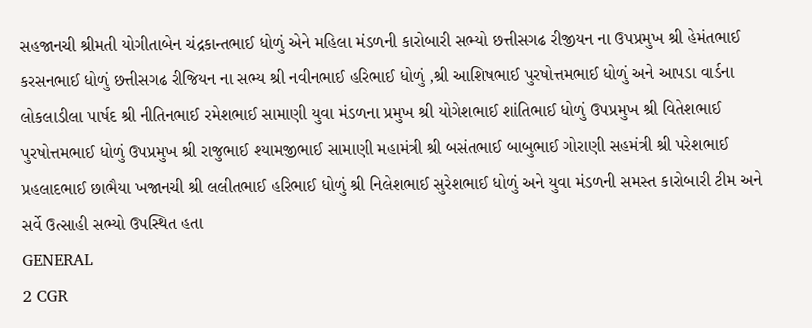સહજાનચી શ્રીમતી યોગીતાબેન ચંદ્રકાન્તભાઈ ધોળું એને મહિલા મંડળની કારોબારી સભ્યો છત્તીસગઢ રીજીયન ના ઉપપ્રમુખ શ્રી હેમંતભાઈ કરસનભાઈ ધોળું છત્તીસગઢ રીજિયન ના સભ્ય શ્રી નવીનભાઈ હરિભાઈ ધોળું ,શ્રી આશિષભાઈ પુરષોત્તમભાઈ ધોળું અને આપડા વાર્ડના લોકલાડીલા પાર્ષદ શ્રી નીતિનભાઈ રમેશભાઈ સામાણી યુવા મંડળના પ્રમુખ શ્રી યોગેશભાઈ શાંતિભાઈ ધોળું ઉપપ્રમુખ શ્રી વિતેશભાઈ પુરષોત્તમભાઈ ધોળું ઉપપ્રમુખ શ્રી રાજુભાઈ શ્યામજીભાઈ સામાણી મહામંત્રી શ્રી બસંતભાઈ બાબુભાઈ ગોરાણી સહમંત્રી શ્રી પરેશભાઈ પ્રહલાદભાઈ છાભૈયા ખજાનચી શ્રી લલીતભાઈ હરિભાઈ ધોળું શ્રી નિલેશભાઈ સુરેશભાઈ ધોળું અને યુવા મંડળની સમસ્ત કારોબારી ટીમ અને સર્વે ઉત્સાહી સભ્યો ઉપસ્થિત હતા
GENERAL
2 CGR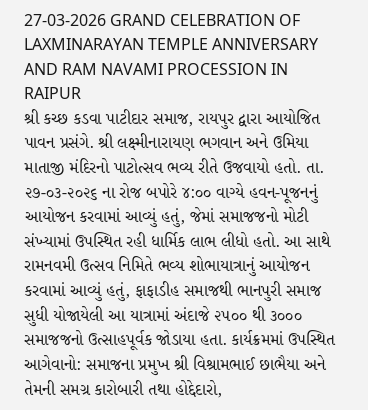27-03-2026 GRAND CELEBRATION OF LAXMINARAYAN TEMPLE ANNIVERSARY AND RAM NAVAMI PROCESSION IN RAIPUR
શ્રી કચ્છ કડવા પાટીદાર સમાજ, રાયપુર દ્વારા આયોજિત પાવન પ્રસંગે. શ્રી લક્ષ્મીનારાયણ ભગવાન અને ઉમિયા માતાજી મંદિરનો પાટોત્સવ ભવ્ય રીતે ઉજવાયો હતો. તા. ૨૭-૦૩-૨૦૨૬ ના રોજ બપોરે ૪:૦૦ વાગ્યે હવન-પૂજનનું આયોજન કરવામાં આવ્યું હતું, જેમાં સમાજજનો મોટી સંખ્યામાં ઉપસ્થિત રહી ધાર્મિક લાભ લીધો હતો. આ સાથે રામનવમી ઉત્સવ નિમિતે ભવ્ય શોભાયાત્રાનું આયોજન કરવામાં આવ્યું હતું, ફાફાડીહ સમાજથી ભાનપુરી સમાજ સુધી યોજાયેલી આ યાત્રામાં અંદાજે ૨૫૦૦ થી ૩૦૦૦ સમાજજનો ઉત્સાહપૂર્વક જોડાયા હતા. કાર્યક્રમમાં ઉપસ્થિત આગેવાનો: સમાજના પ્રમુખ શ્રી વિશ્રામભાઈ છાભૈયા અને તેમની સમગ્ર કારોબારી તથા હોદ્દેદારો,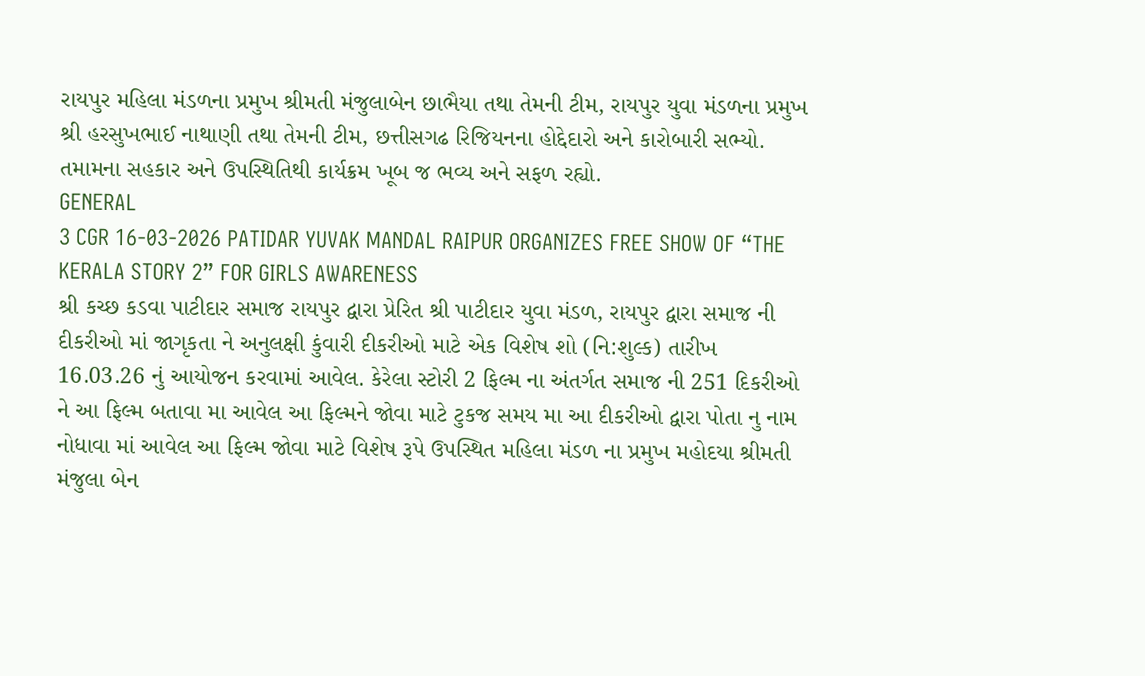રાયપુર મહિલા મંડળના પ્રમુખ શ્રીમતી મંજુલાબેન છાભૈયા તથા તેમની ટીમ, રાયપુર યુવા મંડળના પ્રમુખ શ્રી હરસુખભાઈ નાથાણી તથા તેમની ટીમ, છત્તીસગઢ રિજિયનના હોદ્દેદારો અને કારોબારી સભ્યો. તમામના સહકાર અને ઉપસ્થિતિથી કાર્યક્રમ ખૂબ જ ભવ્ય અને સફળ રહ્યો.
GENERAL
3 CGR 16-03-2026 PATIDAR YUVAK MANDAL RAIPUR ORGANIZES FREE SHOW OF “THE KERALA STORY 2” FOR GIRLS AWARENESS
શ્રી કચ્છ કડવા પાટીદાર સમાજ રાયપુર દ્વારા પ્રેરિત શ્રી પાટીદાર યુવા મંડળ, રાયપુર દ્વારા સમાજ ની દીકરીઓ માં જાગૃકતા ને અનુલક્ષી કુંવારી દીકરીઓ માટે એક વિશેષ શો (નિ‍‌:શુલ્ક) તારીખ 16.03.26 નું આયોજન કરવામાં આવેલ. કેરેલા સ્ટોરી 2 ફિલ્મ ના અંતર્ગત સમાજ ની 251 દિકરીઓ ને આ ફિલ્મ બતાવા મા આવેલ આ ફિલ્મને જોવા માટે ટુકજ સમય મા આ દીકરીઓ દ્વારા પોતા નુ નામ નોધાવા માં આવેલ આ ફિલ્મ જોવા માટે વિશેષ રૂપે ઉપસ્થિત મહિલા મંડળ ના પ્રમુખ મહોદયા શ્રીમતી મંજુલા બેન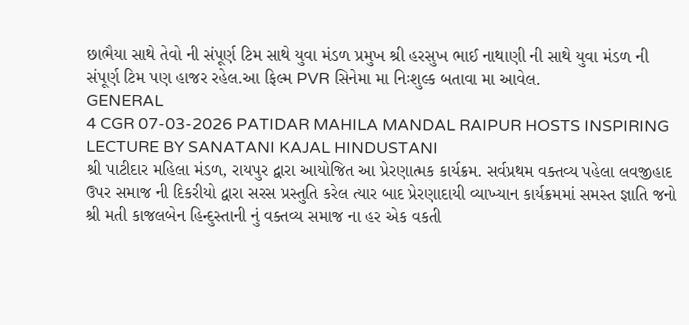છાભૈયા સાથે તેવો ની સંપૂર્ણ ટિમ સાથે યુવા મંડળ પ્રમુખ શ્રી હરસુખ ભાઈ નાથાણી ની સાથે યુવા મંડળ ની સંપૂર્ણ ટિમ પણ હાજર રહેલ.આ ફિલ્મ PVR સિનેમા મા નિઃશુલ્ક બતાવા મા આવેલ.
GENERAL
4 CGR 07-03-2026 PATIDAR MAHILA MANDAL RAIPUR HOSTS INSPIRING LECTURE BY SANATANI KAJAL HINDUSTANI
શ્રી પાટીદાર મહિલા મંડળ, રાયપુર દ્વારા આયોજિત આ પ્રેરણાત્મક કાર્યક્રમ. સર્વપ્રથમ વક્તવ્ય પહેલા લવજીહાદ ઉપર સમાજ ની દિકરીયો દ્વારા સરસ પ્રસ્તુતિ કરેલ ત્યાર બાદ પ્રેરણાદાયી વ્યાખ્યાન કાર્યક્રમમાં સમસ્ત જ્ઞાતિ જનો શ્રી મતી કાજલબેન હિન્દુસ્તાની નું વક્તવ્ય સમાજ ના હર એક વકતી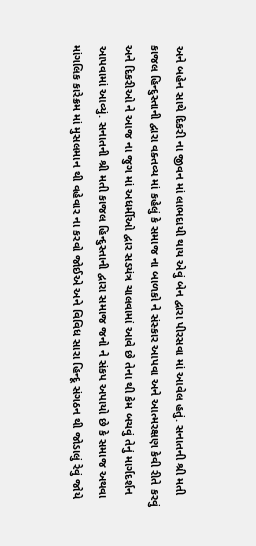અને બહેન સાથે દિકરી ના જીવન માં લાભદાયી થાય એવું બેન દ્વારા પીરસવા માં આવેલ હતું. સનાતની શ્રી મતી કાજલ હિન્દુસ્તાની દ્વારા વક્તવ્ય માં કહેલું કે સમાજ ના બાળકો ને સંસ્કાર આપવા અને આત્મરક્ષણ કેવી રીતે કરવું અને દિકરીઓ ને આજ ના જુગ માં અધર્મીઓ દ્વાર સડયંત્ર ચાલવામાં આવે છે તેના થી કેમ બચવું તેનું માર્ગદર્શન આપવામાં આવ્યું. સનાતની શ્રી મતી કાજલ હિન્દુસ્તાની દ્વારા સમાજ જનો ને સંકપ અપાયો છે કે સમાજ અથવા માંગલિક કારેક્રમ માં મુસલમાન થી વહેવાર ના કરવો જોઈએ અને વિવિધ સારા હિન્દૂ સંગઠન થી જોડાલું રેવું જોયે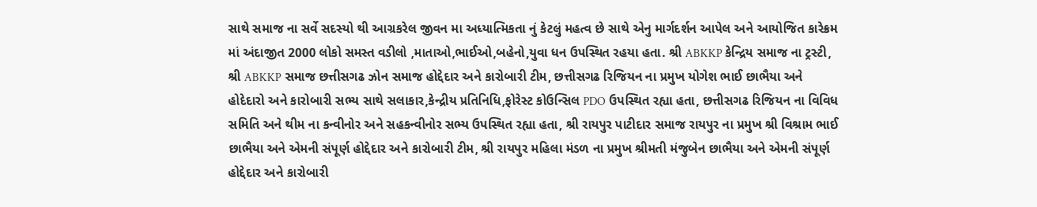સાથે સમાજ ના સર્વે સદસ્યો થી આગ્રકરેલ જીવન મા અધ્યાત્મિકતા નું કેટલું મહત્વ છે સાથે એનુ માર્ગદર્શન આપેલ અને આયોજિત કારેક્રમ માં અંદાજીત 2000 લોકો સમસ્ત વડીલો ,માતાઓ,ભાઈઓ,બહેનો,યુવા ધન ઉપસ્થિત રહયા હતા. શ્રી ABKKP કેન્દ્રિય સમાજ ના ટ્રસ્ટી, શ્રી ABKKP સમાજ છત્તીસગઢ ઝોન સમાજ હોદ્દેદાર અને કારોબારી ટીમ, છત્તીસગઢ રિજિયન ના પ્રમુખ યોગેશ ભાઈ છાભૈયા અને હોદેદારો અને કારોબારી સભ્ય સાથે સલાકાર,કેન્દ્રીય પ્રતિનિધિ,ફોરેસ્ટ કોઉન્સિલ PDO ઉપસ્થિત રહ્યા હતા, છત્તીસગઢ રિજિયન ના વિવિધ સમિતિ અને થીમ ના કન્વીનોર અને સહકન્વીનોર સભ્ય ઉપસ્થિત રહ્યા હતા, શ્રી રાયપુર પાટીદાર સમાજ રાયપુર ના પ્રમુખ શ્રી વિશ્રામ ભાઈ છાભૈયા અને એમની સંપૂર્ણ હોદ્દેદાર અને કારોબારી ટીમ, શ્રી રાયપુર મહિલા મંડળ ના પ્રમુખ શ્રીમતી મંજુબેન છાભૈયા અને એમની સંપૂર્ણ હોદ્દેદાર અને કારોબારી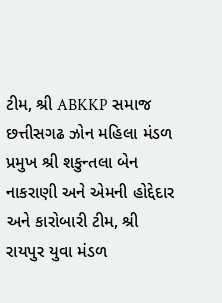ટીમ, શ્રી ABKKP સમાજ છત્તીસગઢ ઝોન મહિલા મંડળ પ્રમુખ શ્રી શકુન્તલા બેન નાકરાણી અને એમની હોદ્દેદાર અને કારોબારી ટીમ, શ્રી રાયપુર યુવા મંડળ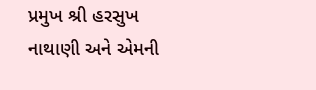પ્રમુખ શ્રી હરસુખ નાથાણી અને એમની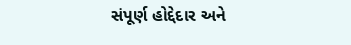સંપૂર્ણ હોદ્દેદાર અને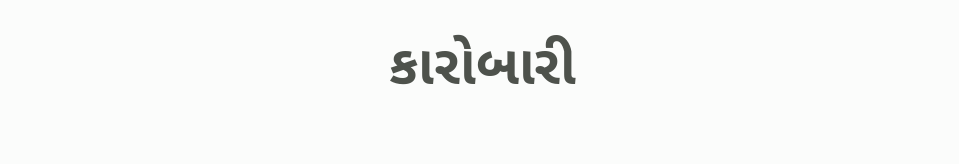કારોબારી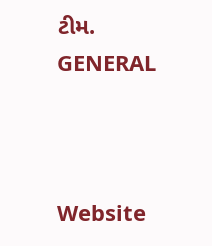ટીમ.
GENERAL



Website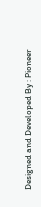Designed and Developed By : Pioneer